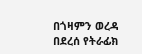በጎዛምን ወረዳ በደረሰ የትራፊክ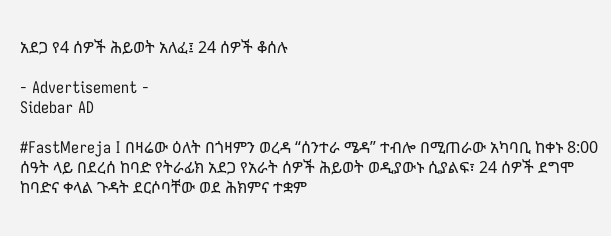አደጋ የ4 ሰዎች ሕይወት አለፈ፤ 24 ሰዎች ቆሰሉ

- Advertisement -
Sidebar AD

#FastMereja I በዛሬው ዕለት በጎዛምን ወረዳ “ሰንተራ ሜዳ” ተብሎ በሚጠራው አካባቢ ከቀኑ 8:00 ሰዓት ላይ በደረሰ ከባድ የትራፊክ አደጋ የአራት ሰዎች ሕይወት ወዲያውኑ ሲያልፍ፣ 24 ሰዎች ደግሞ ከባድና ቀላል ጉዳት ደርሶባቸው ወደ ሕክምና ተቋም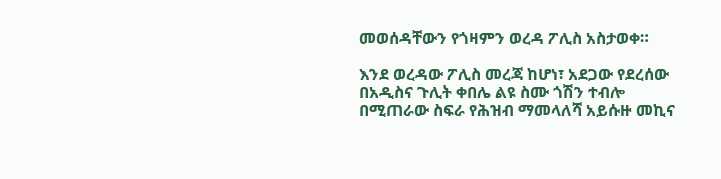መወሰዳቸውን የጎዛምን ወረዳ ፖሊስ አስታወቀ።

እንደ ወረዳው ፖሊስ መረጃ ከሆነ፣ አደጋው የደረሰው በአዲስና ጉሊት ቀበሌ ልዩ ስሙ ጎሽን ተብሎ በሚጠራው ስፍራ የሕዝብ ማመላለሻ አይሱዙ መኪና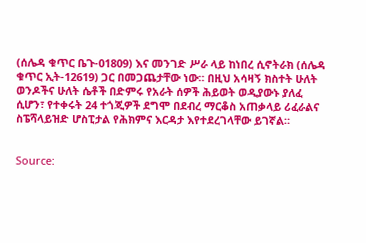(ሰሌዳ ቁጥር ቤጉ-01809) እና መንገድ ሥራ ላይ ከነበረ ሲኖትራክ (ሰሌዳ ቁጥር ኢት-12619) ጋር በመጋጨታቸው ነው። በዚህ አሳዛኝ ክስተት ሁለት ወንዶችና ሁለት ሴቶች በድምሩ የአራት ሰዎች ሕይወት ወዲያውኑ ያለፈ ሲሆን፣ የተቀሩት 24 ተጎጂዎች ደግሞ በደብረ ማርቆስ አጠቃላይ ሪፈራልና ስፔሻላይዝድ ሆስፒታል የሕክምና እርዳታ እየተደረገላቸው ይገኛል።


Source: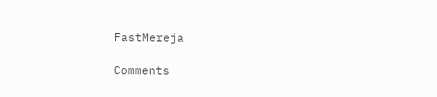FastMereja

Comments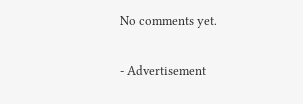No comments yet.

- Advertisement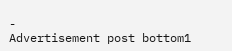-
Advertisement post bottom1